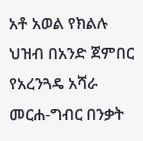አቶ አወል የክልሉ ህዝብ በአንድ ጀምበር የአረንጓዴ አሻራ መርሐ-ግብር በንቃት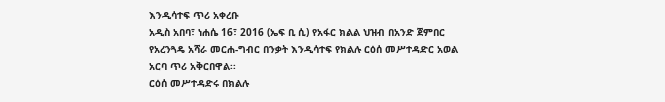እንዲሳተፍ ጥሪ አቀረቡ
አዲስ አበባ፣ ነሐሴ 16፣ 2016 (ኤፍ ቢ ሲ) የአፋር ክልል ህዝብ በአንድ ጀምበር የአረንጓዴ አሻራ መርሐ-ግብር በንቃት እንዲሳተፍ የክልሉ ርዕሰ መሥተዳድር አወል አርባ ጥሪ አቅርበዋል፡፡
ርዕሰ መሥተዳድሩ በክልሉ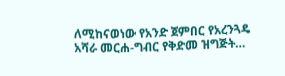ለሚከናወነው የአንድ ጀምበር የአረንጓዴ አሻራ መርሐ-ግብር የቅድመ ዝግጅት…